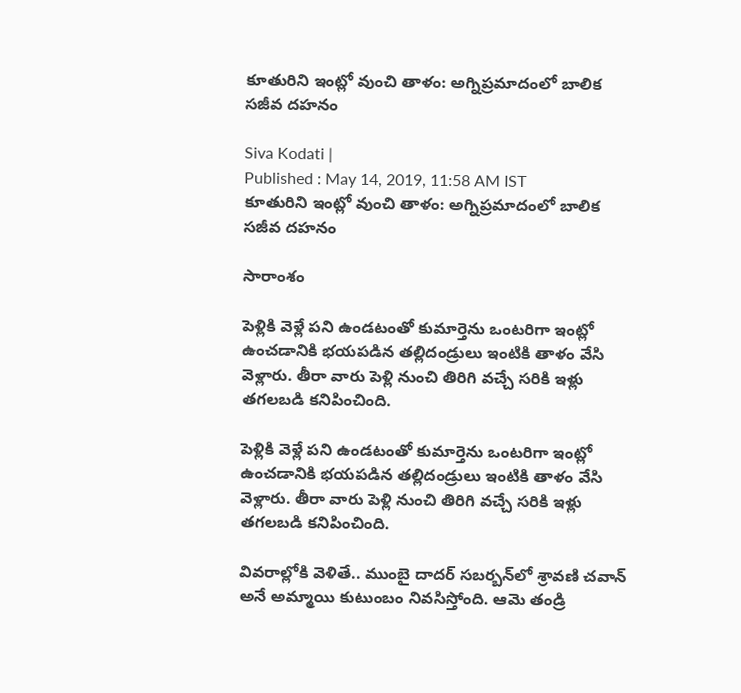కూతురిని ఇంట్లో వుంచి తాళం: అగ్నిప్రమాదంలో బాలిక సజీవ దహనం

Siva Kodati |
Published : May 14, 2019, 11:58 AM IST
కూతురిని ఇంట్లో వుంచి తాళం: అగ్నిప్రమాదంలో బాలిక సజీవ దహనం

సారాంశం

పెళ్లికి వెళ్లే పని ఉండటంతో కుమార్తెను ఒంటరిగా ఇంట్లో ఉంచడానికి భయపడిన తల్లిదండ్రులు ఇంటికి తాళం వేసి వెళ్లారు. తీరా వారు పెళ్లి నుంచి తిరిగి వచ్చే సరికి ఇళ్లు తగలబడి కనిపించింది.

పెళ్లికి వెళ్లే పని ఉండటంతో కుమార్తెను ఒంటరిగా ఇంట్లో ఉంచడానికి భయపడిన తల్లిదండ్రులు ఇంటికి తాళం వేసి వెళ్లారు. తీరా వారు పెళ్లి నుంచి తిరిగి వచ్చే సరికి ఇళ్లు తగలబడి కనిపించింది.

వివరాల్లోకి వెళితే.. ముంబై దాదర్ సబర్బన్‌లో శ్రావణి చవాన్ అనే అమ్మాయి కుటుంబం నివసిస్తోంది. ఆమె తండ్రి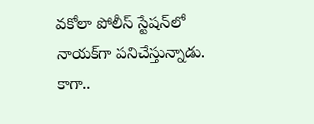వకోలా పోలీస్ స్టేషన్‌లో నాయక్‌గా పనిచేస్తున్నాడు. కాగా..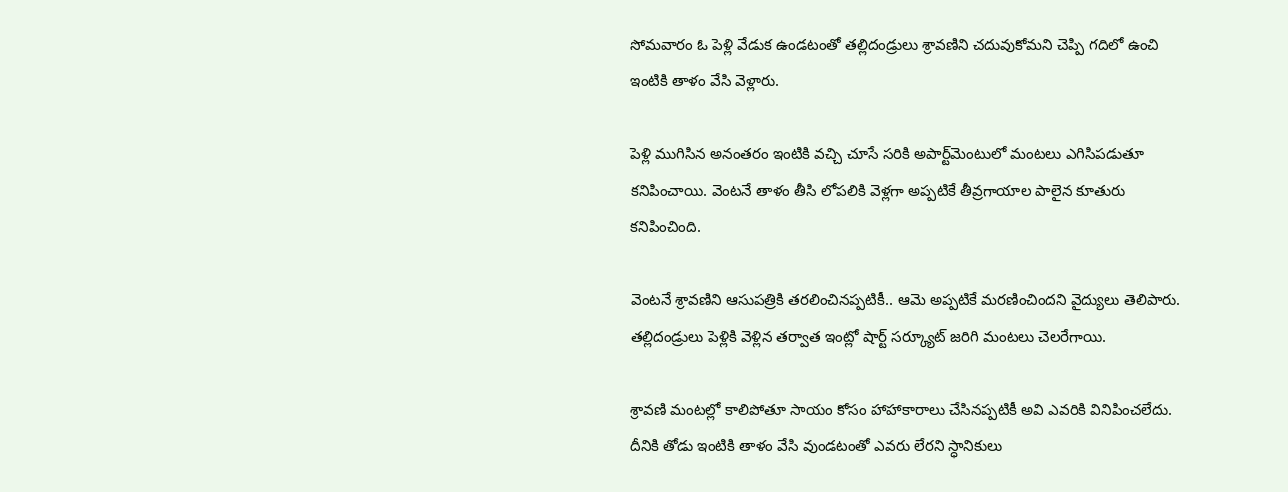సోమవారం ఓ పెళ్లి వేడుక ఉండటంతో తల్లిదండ్రులు శ్రావణిని చదువుకోమని చెప్పి గదిలో ఉంచి ఇంటికి తాళం వేసి వెళ్లారు.

పెళ్లి ముగిసిన అనంతరం ఇంటికి వచ్చి చూసే సరికి అపార్ట్‌మెంటులో మంటలు ఎగిసిపడుతూ కనిపించాయి. వెంటనే తాళం తీసి లోపలికి వెళ్లగా అప్పటికే తీవ్రగాయాల పాలైన కూతురు కనిపించింది.

వెంటనే శ్రావణిని ఆసుపత్రికి తరలించినప్పటికీ.. ఆమె అప్పటికే మరణించిందని వైద్యులు తెలిపారు. తల్లిదండ్రులు పెళ్లికి వెళ్లిన తర్వాత ఇంట్లో షార్ట్ సర్క్యూట్ జరిగి మంటలు చెలరేగాయి.

శ్రావణి మంటల్లో కాలిపోతూ సాయం కోసం హాహాకారాలు చేసినప్పటికీ అవి ఎవరికి వినిపించలేదు. దీనికి తోడు ఇంటికి తాళం వేసి వుండటంతో ఎవరు లేరని స్ధానికులు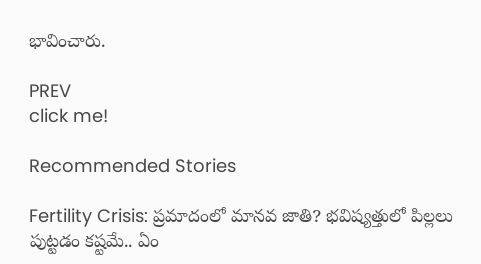భావించారు.

PREV
click me!

Recommended Stories

Fertility Crisis: ప్రమాదంలో మానవ జాతి? భవిష్యత్తులో పిల్లలు పుట్టడం కష్టమే.. ఏం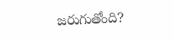జరుగుతోంది?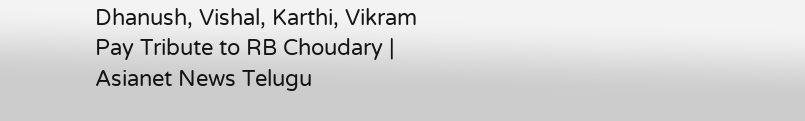Dhanush, Vishal, Karthi, Vikram Pay Tribute to RB Choudary | Asianet News Telugu